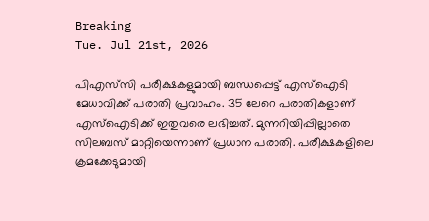Breaking
Tue. Jul 21st, 2026

പിഎസ്‌സി പരീക്ഷകളുമായി ബന്ധപ്പെട്ട് എസ്‌ഐടി മേധാവിക്ക് പരാതി പ്രവാഹം. 35 ലേറെ പരാതികളാണ് എസ്‌ഐടിക്ക് ഇതുവരെ ലഭിച്ചത്. മുന്നറിയിപ്പില്ലാതെ സിലബസ് മാറ്റിയെന്നാണ് പ്രധാന പരാതി. പരീക്ഷകളിലെ ക്രമക്കേടുമായി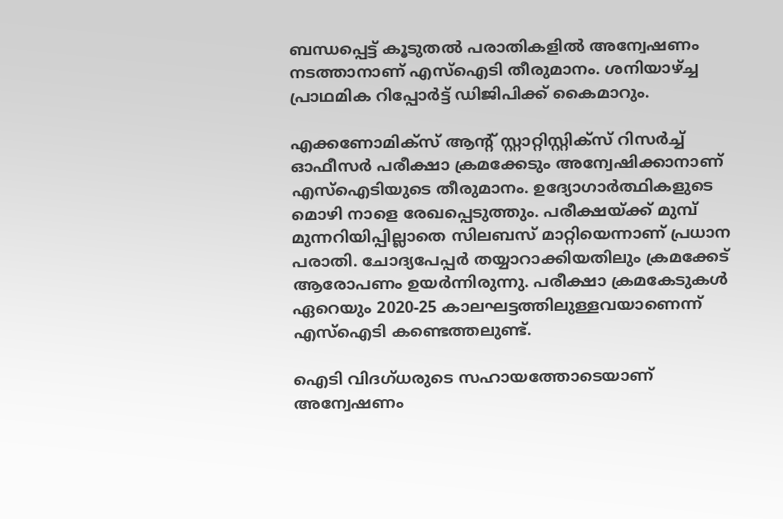ബന്ധപ്പെട്ട് കൂടുതല്‍ പരാതികളില്‍ അന്വേഷണം നടത്താനാണ് എസ്‌ഐടി തീരുമാനം. ശനിയാഴ്ച്ച പ്രാഥമിക റിപ്പോര്‍ട്ട് ഡിജിപിക്ക് കൈമാറും.

എക്കണോമിക്‌സ് ആന്റ് സ്റ്റാറ്റിസ്റ്റിക്‌സ് റിസര്‍ച്ച് ഓഫീസര്‍ പരീക്ഷാ ക്രമക്കേടും അന്വേഷിക്കാനാണ് എസ്‌ഐടിയുടെ തീരുമാനം. ഉദ്യോഗാര്‍ത്ഥികളുടെ മൊഴി നാളെ രേഖപ്പെടുത്തും. പരീക്ഷയ്ക്ക് മുമ്പ് മുന്നറിയിപ്പില്ലാതെ സിലബസ് മാറ്റിയെന്നാണ് പ്രധാന പരാതി. ചോദ്യപേപ്പര്‍ തയ്യാറാക്കിയതിലും ക്രമക്കേട് ആരോപണം ഉയര്‍ന്നിരുന്നു. പരീക്ഷാ ക്രമകേടുകള്‍ ഏറെയും 2020-25 കാലഘട്ടത്തിലുള്ളവയാണെന്ന് എസ്‌ഐടി കണ്ടെത്തലുണ്ട്.

ഐടി വിദഗ്ധരുടെ സഹായത്തോടെയാണ് അന്വേഷണം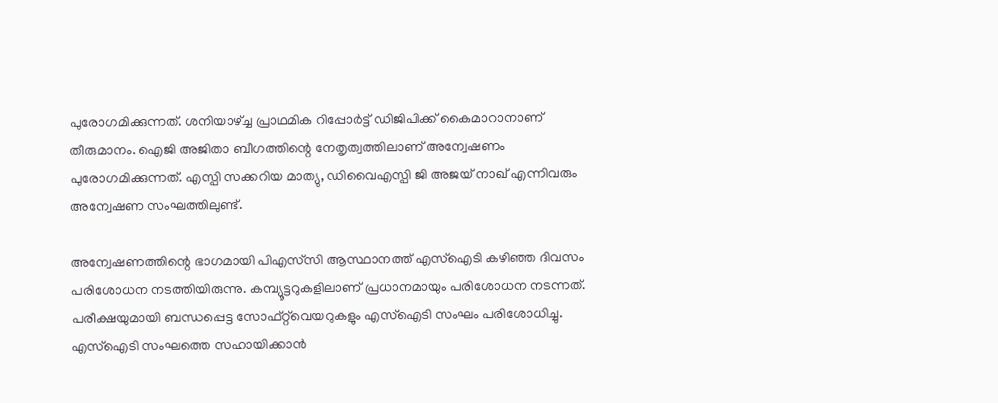പുരോഗമിക്കുന്നത്. ശനിയാഴ്ച്ച പ്രാഥമിക റിപ്പോര്‍ട്ട് ഡിജിപിക്ക് കൈമാറാനാണ് തീരുമാനം. ഐജി അജിതാ ബീഗത്തിന്റെ നേതൃത്വത്തിലാണ് അന്വേഷണം പുരോഗമിക്കുന്നത്. എസ്പി സക്കറിയ മാത്യു, ഡിവൈഎസ്പി ജി അജയ് നാഖ് എന്നിവരും അന്വേഷണ സംഘത്തിലുണ്ട്.

അന്വേഷണത്തിന്റെ ഭാഗമായി പിഎസ്‌സി ആസ്ഥാനത്ത് എസ്‌ഐടി കഴിഞ്ഞ ദിവസം പരിശോധന നടത്തിയിരുന്നു. കമ്പ്യൂട്ടറുകളിലാണ് പ്രധാനമായും പരിശോധന നടന്നത്. പരീക്ഷയുമായി ബന്ധപ്പെട്ട സോഫ്റ്റ്‌വെയറുകളും എസ്ഐടി സംഘം പരിശോധിച്ചു. എസ്ഐടി സംഘത്തെ സഹായിക്കാന്‍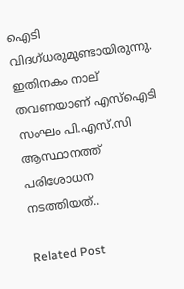ഐടി വിദഗ്ധരുമുണ്ടായിരുന്നു. ഇതിനകം നാല് തവണയാണ് എസ്ഐടി സംഘം പി.എസ്.സി ആസ്ഥാനത്ത് പരിശോധന നടത്തിയത്..

Related Post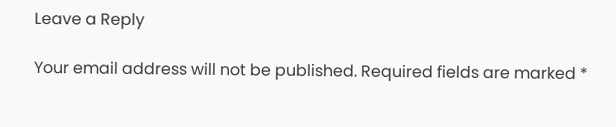Leave a Reply

Your email address will not be published. Required fields are marked *